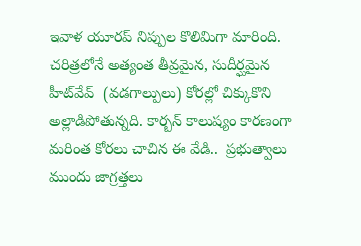ఇవాళ యూరప్ నిప్పుల కొలిమిగా మారింది. చరిత్రలోనే అత్యంత తీవ్రమైన, సుదీర్ఘమైన హీట్‌వేవ్  (వడగాల్పులు) కోరల్లో చిక్కుకొని అల్లాడిపోతున్నది. కార్బన్ కాలుష్యం కారణంగా మరింత కోరలు చాచిన ఈ వేడి..  ప్రభుత్వాలు ముందు జాగ్రత్తలు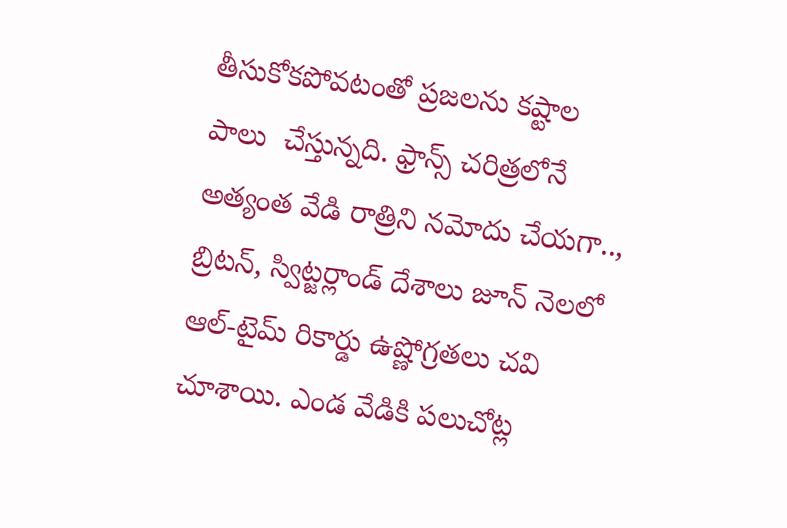తీసుకోకపోవటంతో ప్రజలను కష్టాల పాలు  చేస్తున్నది. ఫ్రాన్స్ చరిత్రలోనే అత్యంత వేడి రాత్రిని నమోదు చేయగా..,  బ్రిటన్, స్విట్జర్లాండ్ దేశాలు జూన్ నెలలో ఆల్-టైమ్ రికార్డు ఉష్ణోగ్రతలు చ‌వి చూశాయి. ఎండ వేడికి పలుచోట్ల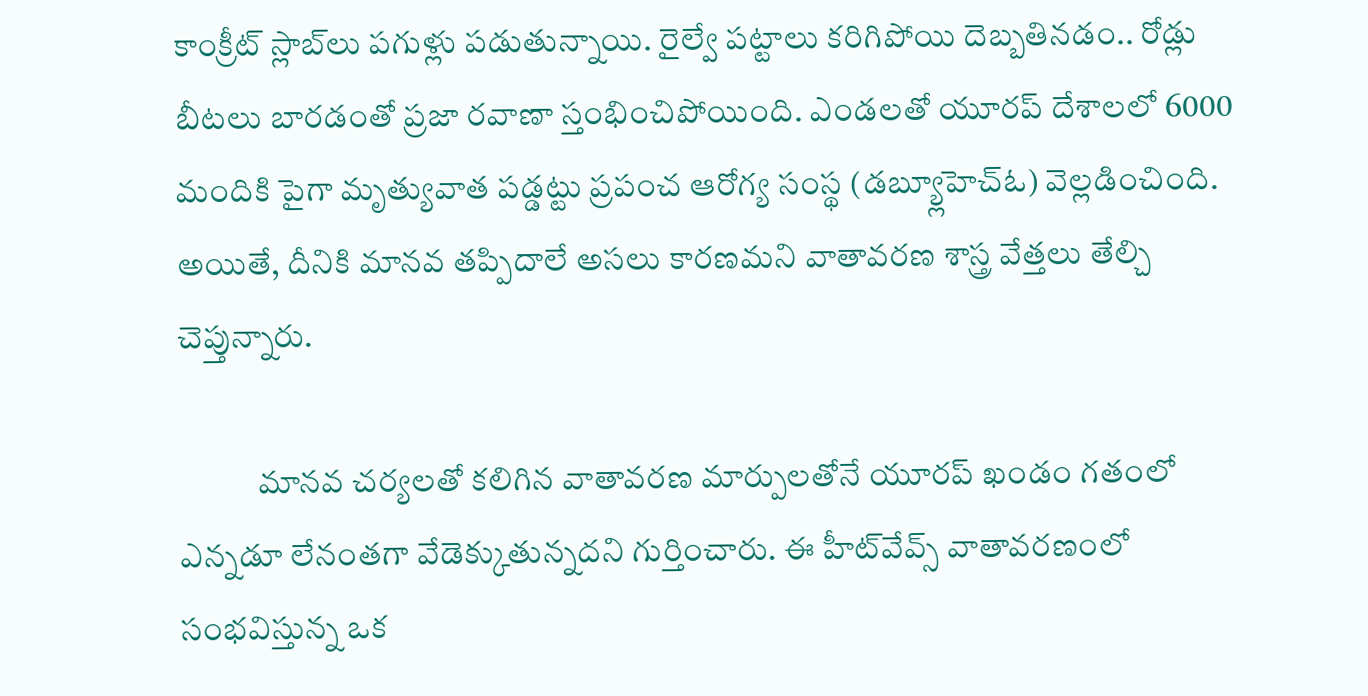కాంక్రీట్ స్లాబ్‌లు పగుళ్లు పడుతున్నాయి. రైల్వే పట్టాలు క‌రిగిపోయి దెబ్బతినడం.. రోడ్లు బీటలు బారడంతో ప్రజా రవాణా స్తంభించిపోయింది. ఎండలతో యూరప్ దేశాలలో 6000  మందికి పైగా మృత్యువాత పడ్డట్టు ప్రపంచ ఆరోగ్య సంస్థ (డబ్య్లూహెచ్ఓ) వెల్లడించింది. అయితే, దీనికి మానవ తప్పిదాలే అసలు కారణమని వాతావరణ శాస్త్ర వేత్తలు తేల్చి చెప్తున్నారు.

            మానవ చర్యలతో కలిగిన వాతావరణ మార్పులతోనే యూరప్ ఖండం గతంలో ఎన్నడూ లేనంతగా వేడెక్కుతున్నదని గుర్తించారు. ఈ హీట్‌వేవ్స్ వాతావరణంలో సంభవిస్తున్న ఒక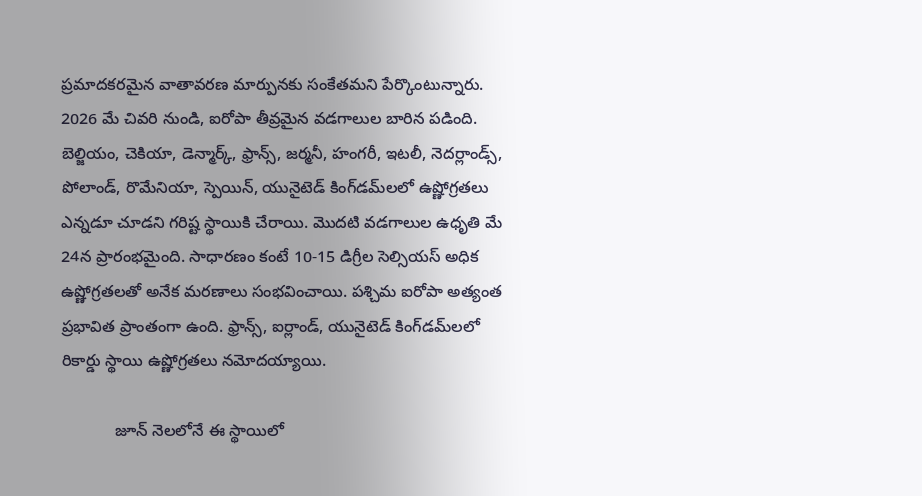ప్రమాదకరమైన వాతావరణ మార్పునకు సంకేతమని పేర్కొంటున్నారు. 2026 మే చివరి నుండి, ఐరోపా తీవ్రమైన వడగాలుల బారిన పడింది. బెల్జియం, చెకియా, డెన్మార్క్, ఫ్రాన్స్, జర్మనీ, హంగరీ, ఇటలీ, నెదర్లాండ్స్, పోలాండ్, రొమేనియా, స్పెయిన్, యునైటెడ్ కింగ్‌డమ్‌లలో ఉష్ణోగ్రతలు ఎన్న‌డూ చూడ‌ని గ‌రిష్ట స్థాయికి చేరాయి. మొదటి వడగాలుల ఉధృతి మే 24న ప్రారంభమైంది. సాధారణం కంటే 10-15 డిగ్రీల సెల్సియస్ అధిక ఉష్ణోగ్రతలతో అనేక మరణాలు సంభవించాయి. పశ్చిమ ఐరోపా అత్యంత ప్రభావిత ప్రాంతంగా ఉంది. ఫ్రాన్స్, ఐర్లాండ్, యునైటెడ్ కింగ్‌డమ్‌లలో రికార్డు స్థాయి ఉష్ణోగ్రతలు నమోదయ్యాయి.

            జూన్ నెలలోనే ఈ స్థాయిలో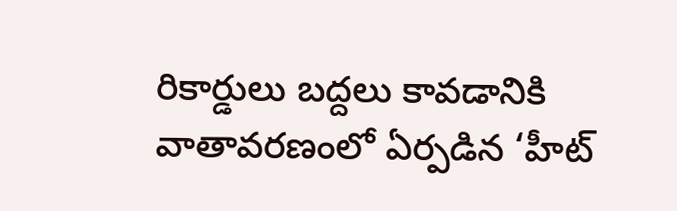రికార్డులు బద్దలు కావడానికి వాతావరణంలో ఏర్పడిన ‘హీట్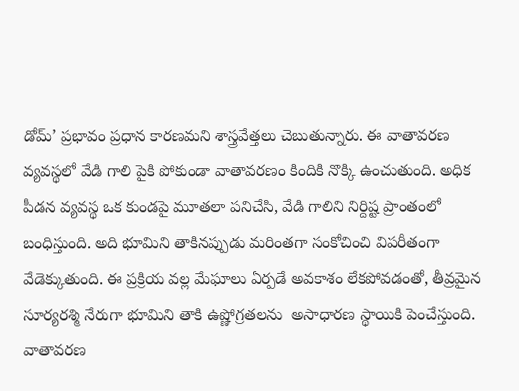డోమ్‌’ ప్రభావం ప్రధాన కారణమని శాస్త్రవేత్తలు చెబుతున్నారు. ఈ వాతావరణ వ్యవస్థలో వేడి గాలి పైకి పోకుండా వాతావరణం కిందికి నొక్కి ఉంచుతుంది. అధిక పీడన వ్యవస్థ ఒక కుండపై మూతలా పనిచేసి, వేడి గాలిని నిర్దిష్ట ప్రాంతంలో బంధిస్తుంది. అది భూమిని తాకినప్పుడు మరింతగా సంకోచించి విపరీతంగా వేడెక్కుతుంది. ఈ ప్రక్రియ వల్ల మేఘాలు ఏర్పడే అవకాశం లేకపోవడంతో, తీవ్రమైన సూర్యరశ్మి నేరుగా భూమిని తాకి ఉష్ణోగ్రతలను  అసాధారణ స్థాయికి పెంచేస్తుంది. వాతావరణ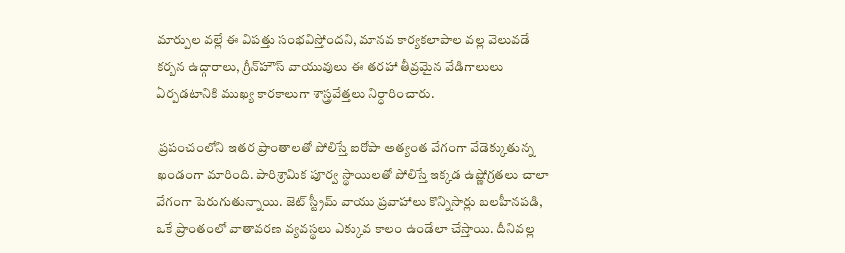మార్పుల వల్లే ఈ విపత్తు సంభవిస్తోందని, మానవ కార్యకలాపాల వల్ల వెలువడే కర్బన ఉద్గారాలు, గ్రీన్‌హౌస్ వాయువులు ఈ తరహా తీవ్రమైన వేడిగాలులు ఏర్పడటానికి ముఖ్య కారకాలుగా శాస్త్రవేత్తలు నిర్ధారించారు.

 ప్రపంచంలోని ఇతర ప్రాంతాలతో పోలిస్తే ఐరోపా అత్యంత వేగంగా వేడెక్కుతున్న ఖండంగా మారింది. పారిశ్రామిక పూర్వ స్థాయిలతో పోలిస్తే ఇక్కడ ఉష్ణోగ్రతలు చాలా వేగంగా పెరుగుతున్నాయి. జెట్ స్ట్రీమ్ వాయు ప్రవాహాలు కొన్నిసార్లు బలహీనపడి, ఒకే ప్రాంతంలో వాతావరణ వ్యవస్థలు ఎక్కువ కాలం ఉండేలా చేస్తాయి. దీనివల్ల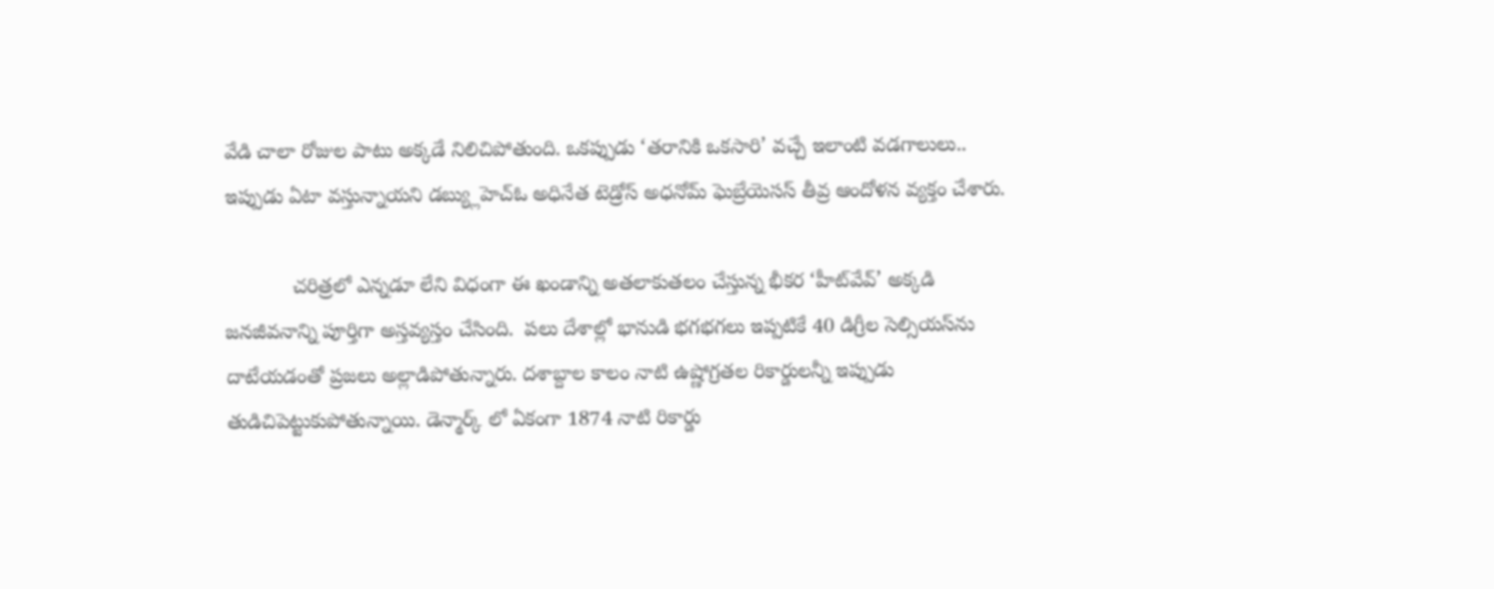వేడి చాలా రోజుల పాటు అక్కడే నిలిచిపోతుంది. ఒకప్పుడు ‘తరానికి ఒకసారి’ వచ్చే ఇలాంటి వడగాలులు.. ఇప్పుడు ఏటా వస్తున్నాయని డబ్య్లుహెచ్ఓ అధినేత టెడ్రోస్ అధనోమ్ ఘెబ్రేయెసస్ తీవ్ర ఆందోళన వ్యక్తం చేశారు.

            చరిత్రలో ఎన్నడూ లేని విధంగా ఈ ఖండాన్ని అతలాకుతలం చేస్తున్న భీకర ‘హీట్‌వేవ్’ అక్కడి జనజీవనాన్ని పూర్తిగా అస్తవ్యస్తం చేసింది.  పలు దేశాల్లో భానుడి భగభగలు ఇప్పటికే 40 డిగ్రీల సెల్సియస్‌ను దాటేయడంతో ప్రజలు అల్లాడిపోతున్నారు. దశాబ్దాల కాలం నాటి ఉష్ణోగ్రతల రికార్డులన్నీ ఇప్పుడు తుడిచిపెట్టుకుపోతున్నాయి. డెన్మార్క్ లో ఏకంగా 1874 నాటి రికార్డు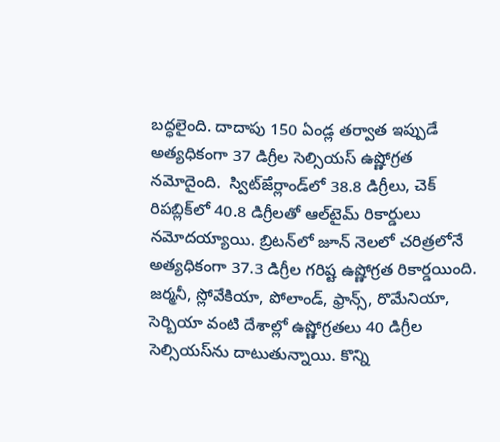బద్ధలైంది. దాదాపు 150 ఏండ్ల తర్వాత ఇప్పుడే అత్యధికంగా 37 డిగ్రీల సెల్సియస్ ఉష్ణోగ్రత నమోదైంది.  స్విట్ౙర్లాండ్‌లో 38.8 డిగ్రీలు, చెక్ రిపబ్లిక్‌లో 40.8 డిగ్రీలతో ఆల్‌టైమ్ రికార్డులు నమోదయ్యాయి. బ్రిటన్‌లో జూన్ నెలలో చరిత్రలోనే అత్యధికంగా 37.3 డిగ్రీల గరిష్ట ఉష్ణోగ్రత రికార్డయింది. జర్మనీ, స్లోవేకియా, పోలాండ్, ఫ్రాన్స్, రొమేనియా, సెర్బియా వంటి దేశాల్లో ఉష్ణోగ్రతలు 40 డిగ్రీల సెల్సియస్‌ను దాటుతున్నాయి. కొన్ని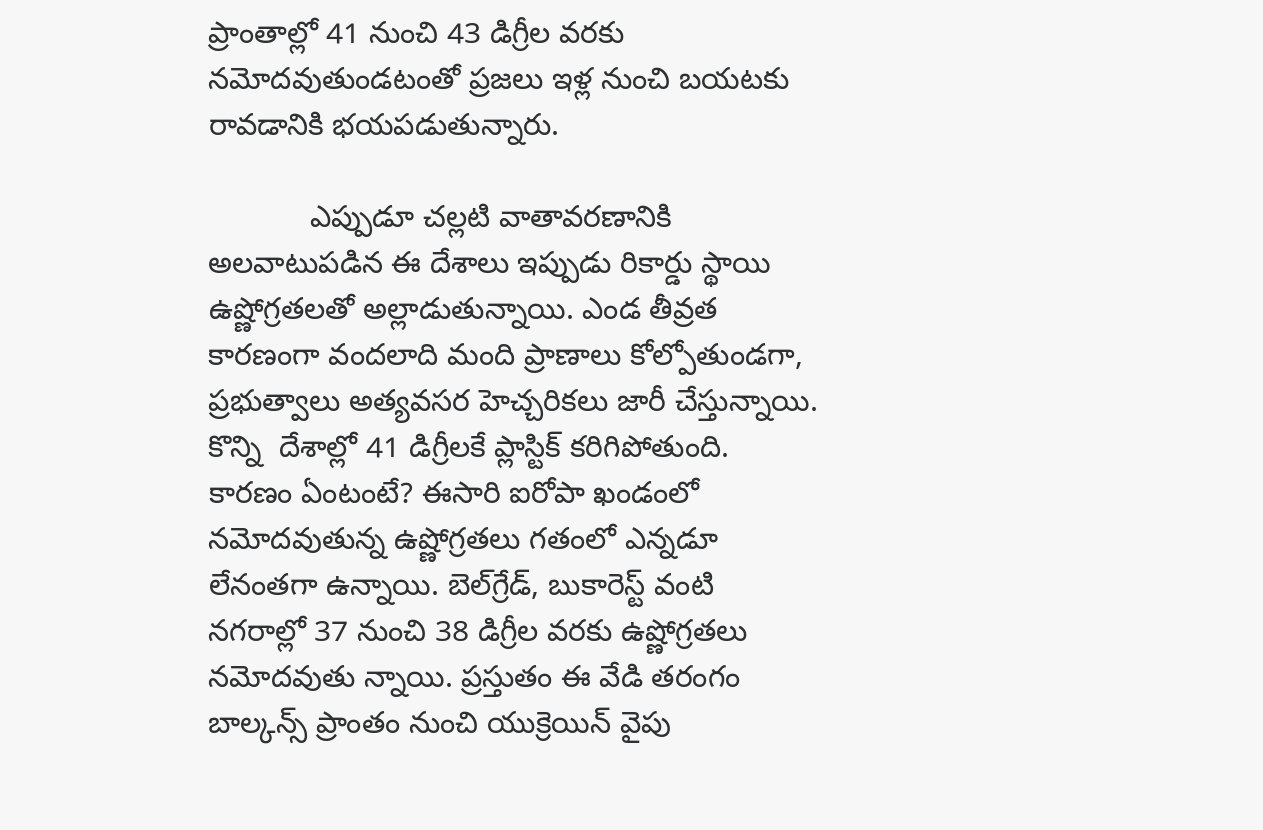ప్రాంతాల్లో 41 నుంచి 43 డిగ్రీల వరకు నమోదవుతుండటంతో ప్రజలు ఇళ్ల నుంచి బయటకు రావడానికి భయపడుతున్నారు.

            ఎప్పుడూ చల్లటి వాతావరణానికి అలవాటుపడిన ఈ దేశాలు ఇప్పుడు రికార్డు స్థాయి ఉష్ణోగ్రతలతో అల్లాడుతున్నాయి. ఎండ తీవ్రత కారణంగా వందలాది మంది ప్రాణాలు కోల్పోతుండగా, ప్రభుత్వాలు అత్యవసర హెచ్చరికలు జారీ చేస్తున్నాయి. కొన్ని  దేశాల్లో 41 డిగ్రీలకే ప్లాస్టిక్ కరిగిపోతుంది. కారణం ఏంటంటే? ఈసారి ఐరోపా ఖండంలో నమోదవుతున్న ఉష్ణోగ్రతలు గతంలో ఎన్నడూ లేనంతగా ఉన్నాయి. బెల్‌గ్రేడ్, బుకారెస్ట్ వంటి నగరాల్లో 37 నుంచి 38 డిగ్రీల వరకు ఉష్ణోగ్రతలు నమోదవుతు న్నాయి. ప్రస్తుతం ఈ వేడి తరంగం బాల్కన్స్ ప్రాంతం నుంచి యుక్రెయిన్ వైపు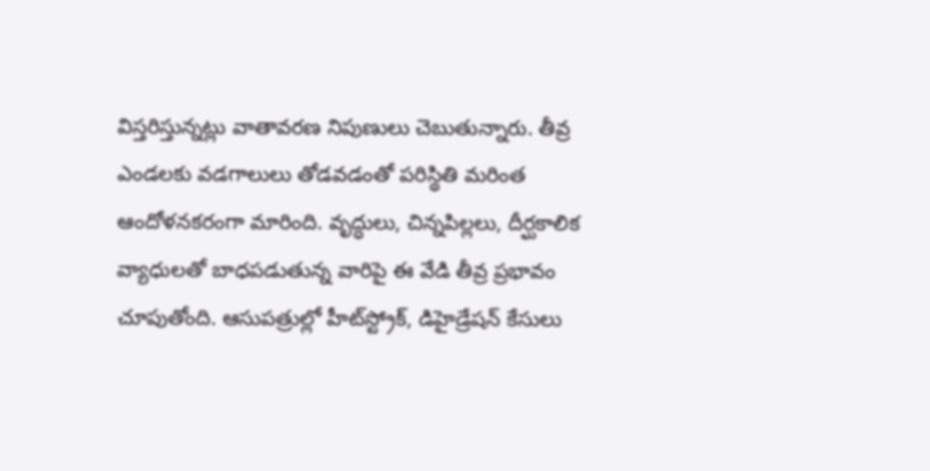విస్తరిస్తున్నట్లు వాతావరణ నిపుణులు చెబుతున్నారు. తీవ్ర ఎండలకు వడగాలులు తోడవడంతో పరిస్థితి మరింత ఆందోళనకరంగా మారింది. వృద్ధులు, చిన్నపిల్లలు, దీర్ఘకాలిక వ్యాధులతో బాధపడుతున్న వారిపై ఈ వేడి తీవ్ర ప్రభావం చూపుతోంది. ఆసుపత్రుల్లో హీట్‌స్ట్రోక్, డిహైడ్రేషన్ కేసులు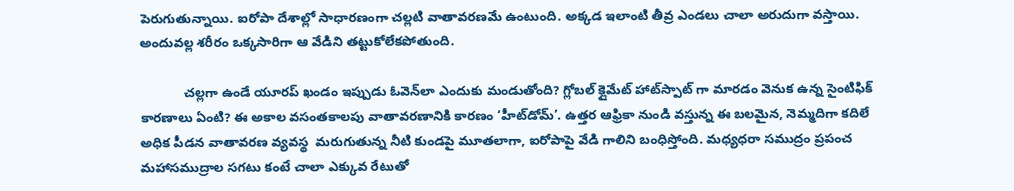పెరుగుతున్నాయి. ఐరోపా దేశాల్లో సాధారణంగా చల్లటి వాతావరణమే ఉంటుంది. అక్కడ ఇలాంటి తీవ్ర ఎండలు చాలా అరుదుగా వస్తాయి. అందువల్ల శరీరం ఒక్కసారిగా ఆ వేడిని తట్టుకోలేకపోతుంది.

            చల్లగా ఉండే యూరప్ ఖండం ఇప్పుడు ఓవెన్‌లా ఎందుకు మండుతోంది? గ్లోబల్ క్లైమేట్ హాట్‌స్పాట్ గా మారడం వెనుక ఉన్న సైంటిఫిక్ కారణాలు ఏంటి? ఈ అకాల వసంతకాలపు వాతావరణానికి కారణం ‘హీట్‌డోమ్’. ఉత్తర ఆఫ్రికా నుండి వస్తున్న ఈ బలమైన, నెమ్మదిగా కదిలే అధిక పీడన వాతావరణ వ్యవస్థ  మరుగుతున్న నీటి కుండపై మూతలాగా, ఐరోపాపై వేడి గాలిని బంధిస్తోంది. మధ్యధరా సముద్రం ప్రపంచ మహాసముద్రాల సగటు కంటే చాలా ఎక్కువ రేటుతో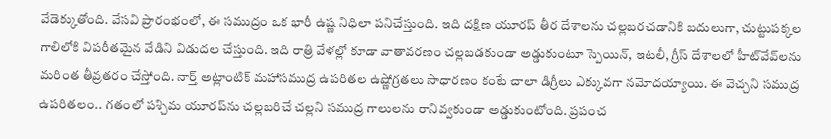వేడెక్కుతోంది. వేసవి ప్రారంభంలో, ఈ సముద్రం ఒక భారీ ఉష్ణ నిధిలా పనిచేస్తుంది. ఇది దక్షిణ యూరప్ తీర దేశాలను చల్లబరచడానికి బదులుగా, చుట్టుపక్కల గాలిలోకి విపరీతమైన వేడిని విడుదల చేస్తుంది. ఇది రాత్రి వేళల్లో కూడా వాతావరణం చల్లబడకుండా అడ్డుకుంటూ స్పెయిన్, ఇటలీ, గ్రీస్ దేశాలలో హీట్‌వేవ్‌లను మరింత తీవ్రతరం చేస్తోంది. నార్త్ అట్లాంటిక్ మహాసముద్ర ఉపరితల ఉష్ణోగ్రతలు సాధారణం కంటే చాలా డిగ్రీలు ఎక్కువగా నమోదయ్యాయి. ఈ వెచ్చని సముద్ర ఉపరితలం.. గతంలో పశ్చిమ యూరప్‌ను చల్లబరిచే చల్లని సముద్ర గాలులను రానివ్వకుండా అడ్డుకుంటోంది. ప్రపంచ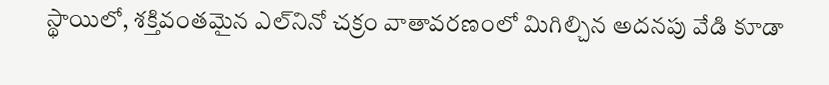స్థాయిలో, శక్తివంతమైన ఎల్‌నినో చక్రం వాతావరణంలో మిగిల్చిన అదనపు వేడి కూడా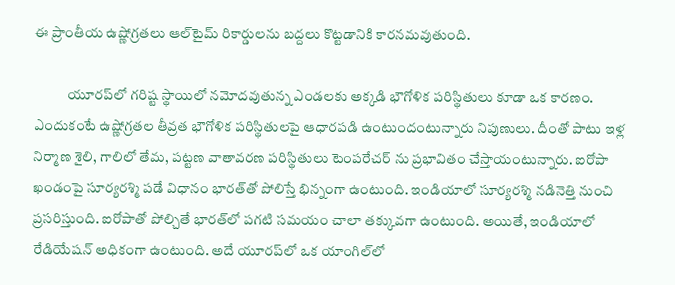ఈ ప్రాంతీయ ఉష్ణోగ్రతలు ఆల్‌టైమ్ రికార్డులను బద్దలు కొట్టడానికి కార‌న‌మ‌వుతుంది.

            యూరప్‌లో గరిష్ట స్థాయిలో నమోదవుతున్న ఎండలకు అక్కడి భౌగోళిక పరిస్థితులు కూడా ఒక కారణం. ఎందుకంటే ఉష్ణోగ్రతల తీవ్రత భౌగోళిక పరిస్థితులపై ఆధారపడి ఉంటుందంటున్నారు నిపుణులు. దీంతో పాటు ఇళ్ల నిర్మాణ శైలి, గాలిలో తేమ, పట్టణ వాతావరణ పరిస్థితులు టెంపరేచర్ ను ప్రభావితం చేస్తాయంటున్నారు. ఐరోపా ఖండంపై సూర్యరశ్మి పడే విధానం భారత్‌తో పోలిస్తే భిన్నంగా ఉంటుంది. ఇండియాలో సూర్యరశ్మి నడినెత్తి నుంచి ప్రసరిస్తుంది. ఐరోపాతో పోల్చితే భారత్‌లో పగటి సమయం చాలా తక్కువగా ఉంటుంది. అయితే, ఇండియాలో రేడియేషన్ అధికంగా ఉంటుంది. అదే యూరప్‌లో ఒక యాంగిల్‌లో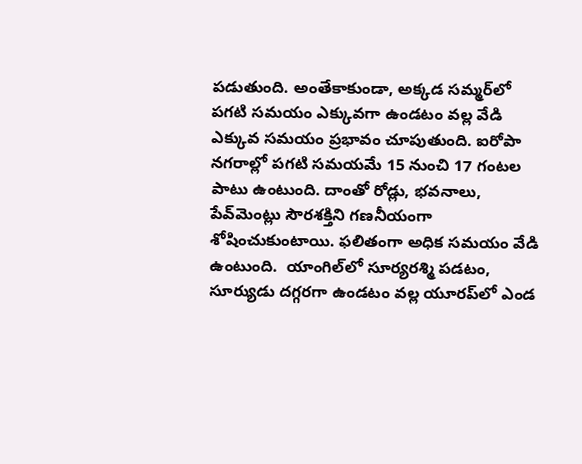పడుతుంది. అంతేకాకుండా, అక్కడ సమ్మర్‌లో పగటి సమయం ఎక్కువగా ఉండటం వల్ల వేడి ఎక్కువ సమయం ప్రభావం చూపుతుంది. ఐరోపా నగరాల్లో పగటి సమయమే 15 నుంచి 17 గంటల పాటు ఉంటుంది. దాంతో రోడ్లు, భవనాలు, పేవ్‌మెంట్లు సౌరశక్తిని గణనీయంగా శోషించుకుంటాయి. ఫలితంగా అధిక సమయం వేడి ఉంటుంది.  యాంగిల్‌లో సూర్యరశ్మి పడటం, సూర్యుడు దగ్గరగా ఉండటం వల్ల యూరప్‌లో ఎండ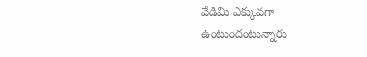వేడిమి ఎక్కువగా ఉంటుందంటున్నారు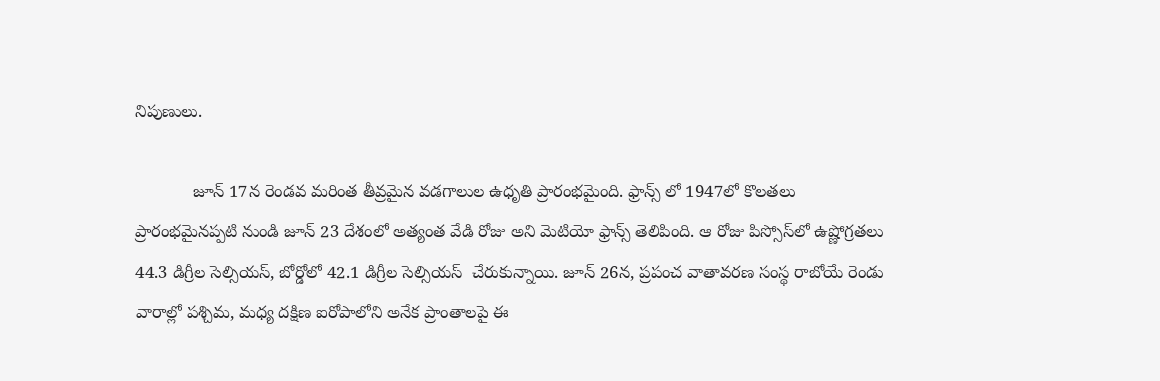నిపుణులు.

            జూన్ 17న రెండవ మరింత తీవ్రమైన వడగాలుల ఉధృతి ప్రారంభమైంది. ఫ్రాన్స్ లో 1947లో కొలతలు ప్రారంభమైనప్పటి నుండి జూన్ 23 దేశంలో అత్యంత వేడి రోజు అని మెటియో ఫ్రాన్స్ తెలిపింది. ఆ రోజు పిస్సోస్‌లో ఉష్ణోగ్రతలు 44.3 డిగ్రీల సెల్సియస్, బోర్డోలో 42.1 డిగ్రీల సెల్సియస్  చేరుకున్నాయి. జూన్ 26న, ప్రపంచ వాతావరణ సంస్థ రాబోయే రెండు వారాల్లో పశ్చిమ, మధ్య దక్షిణ ఐరోపాలోని అనేక ప్రాంతాలపై ఈ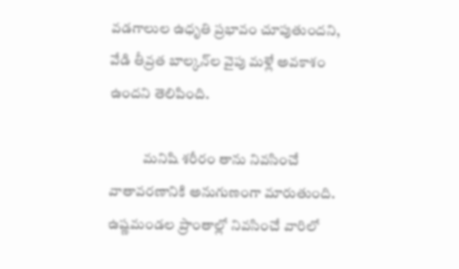వడగాలుల ఉధృతి ప్రభావం చూపుతుందని, వేడి తీవ్రత బాల్కన్‌ల వైపు మళ్లే అవకాశం ఉందని తెలిపింది.

            మనిషి శరీరం తాను నివసించే వాతావరణానికి అనుగుణంగా మారుతుంది. ఉష్ణమండల ప్రాంతాల్లో నివసించే వారిలో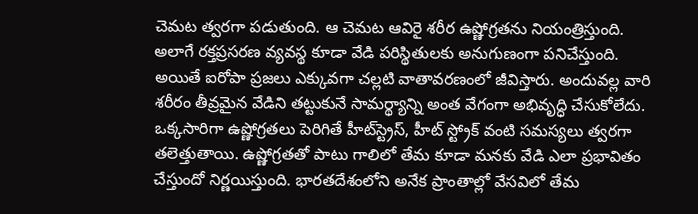చెమట త్వరగా పడుతుంది. ఆ చెమట ఆవిరై శరీర ఉష్ణోగ్రతను నియంత్రిస్తుంది. అలాగే రక్తప్రసరణ వ్యవస్థ కూడా వేడి పరిస్థితులకు అనుగుణంగా పనిచేస్తుంది. అయితే ఐరోపా ప్రజలు ఎక్కువగా చల్లటి వాతావరణంలో జీవిస్తారు. అందువల్ల వారి శరీరం తీవ్రమైన వేడిని తట్టుకునే సామర్థ్యాన్ని అంత వేగంగా అభివృద్ధి చేసుకోలేదు. ఒక్కసారిగా ఉష్ణోగ్రతలు పెరిగితే హీట్‌స్ట్రెస్, హీట్ స్ట్రోక్ వంటి సమస్యలు త్వరగా తలెత్తుతాయి. ఉష్ణోగ్రతతో పాటు గాలిలో తేమ కూడా మనకు వేడి ఎలా ప్ర‌భావితం చేస్తుందో నిర్ణయిస్తుంది. భారతదేశంలోని అనేక ప్రాంతాల్లో వేసవిలో తేమ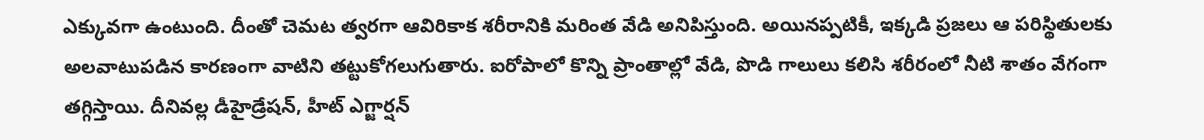ఎక్కువగా ఉంటుంది. దీంతో చెమట త్వరగా ఆవిరికాక శరీరానికి మరింత వేడి అనిపిస్తుంది. అయినప్పటికీ, ఇక్కడి ప్రజలు ఆ పరిస్థితులకు అలవాటుపడిన కారణంగా వాటిని తట్టుకోగలుగుతారు. ఐరోపాలో కొన్ని ప్రాంతాల్లో వేడి, పొడి గాలులు కలిసి శరీరంలో నీటి శాతం వేగంగా తగ్గిస్తాయి. దీనివల్ల డీహైడ్రేషన్, హీట్ ఎగ్జార్షన్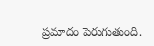ప్రమాదం పెరుగుతుంది.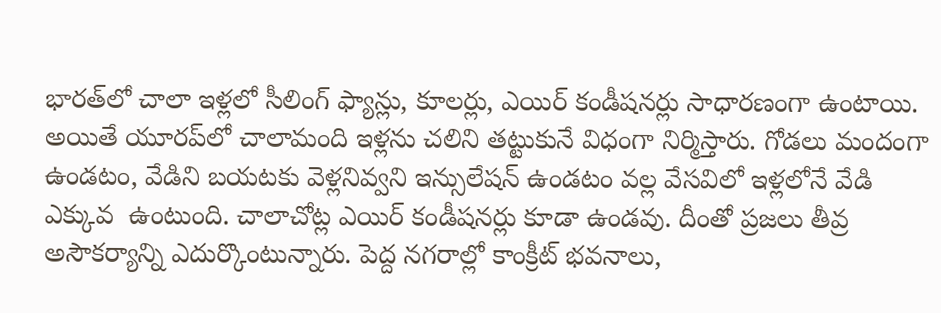భారత్‌లో చాలా ఇళ్లలో సీలింగ్ ఫ్యాన్లు, కూలర్లు, ఎయిర్ కండీషనర్లు సాధారణంగా ఉంటాయి. అయితే యూరప్‌లో చాలామంది ఇళ్లను చలిని తట్టుకునే విధంగా నిర్మిస్తారు. గోడలు మందంగా ఉండటం, వేడిని బయటకు వెళ్లనివ్వని ఇన్సులేషన్ ఉండటం వల్ల వేసవిలో ఇళ్లలోనే వేడి ఎక్కువ  ఉంటుంది. చాలాచోట్ల ఎయిర్ కండీషనర్లు కూడా ఉండవు. దీంతో ప్రజలు తీవ్ర అసౌకర్యాన్ని ఎదుర్కొంటున్నారు. పెద్ద నగరాల్లో కాంక్రీట్ భవనాలు,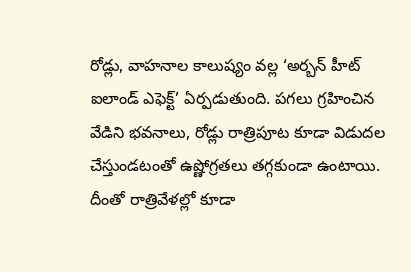రోడ్లు, వాహనాల కాలుష్యం వల్ల ‘అర్బన్ హీట్ ఐలాండ్ ఎఫెక్ట్’ ఏర్పడుతుంది. పగలు గ్రహించిన వేడిని భవనాలు, రోడ్లు రాత్రిపూట కూడా విడుదల చేస్తుండటంతో ఉష్ణోగ్రతలు తగ్గకుండా ఉంటాయి. దీంతో రాత్రివేళల్లో కూడా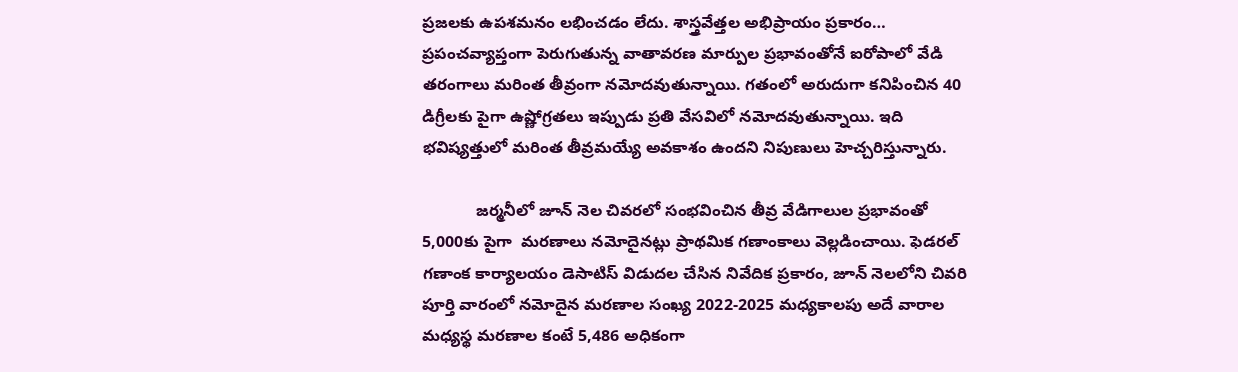ప్రజలకు ఉపశమనం లభించడం లేదు. శాస్త్రవేత్తల అభిప్రాయం ప్రకారం… ప్రపంచవ్యాప్తంగా పెరుగుతున్న వాతావరణ మార్పుల ప్రభావంతోనే ఐరోపాలో వేడి తరంగాలు మరింత తీవ్రంగా నమోదవుతున్నాయి. గతంలో అరుదుగా కనిపించిన 40 డిగ్రీలకు పైగా ఉష్ణోగ్రతలు ఇప్పుడు ప్రతి వేసవిలో నమోదవుతున్నాయి. ఇది భవిష్యత్తులో మరింత తీవ్రమయ్యే అవకాశం ఉందని నిపుణులు హెచ్చరిస్తున్నారు.

            జర్మనీలో జూన్ నెల చివరలో సంభవించిన తీవ్ర వేడిగాలుల ప్రభావంతో 5,000కు పైగా  మరణాలు నమోదైనట్లు ప్రాథమిక గణాంకాలు వెల్లడించాయి. ఫెడరల్ గణాంక కార్యాలయం డెసాటిస్ విడుదల చేసిన నివేదిక ప్రకారం, జూన్ నెలలోని చివరి పూర్తి వారంలో నమోదైన మరణాల సంఖ్య 2022-2025 మధ్యకాలపు అదే వారాల మధ్యస్థ మరణాల కంటే 5,486 అధికంగా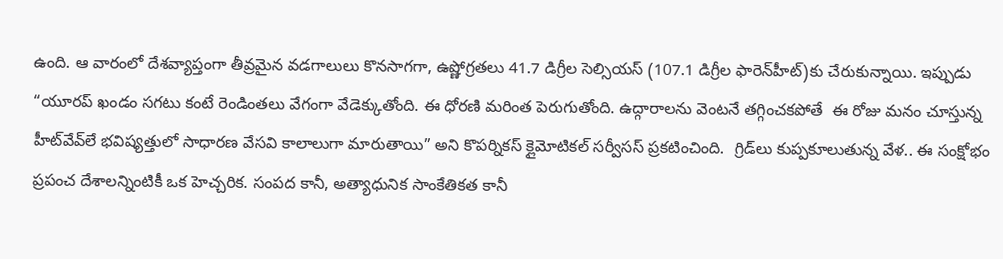ఉంది. ఆ వారంలో దేశవ్యాప్తంగా తీవ్రమైన వడగాలులు కొనసాగగా, ఉష్ణోగ్రతలు 41.7 డిగ్రీల సెల్సియస్ (107.1 డిగ్రీల ఫారెన్‌హీట్)కు చేరుకున్నాయి. ఇప్పుడు “యూరప్ ఖండం సగటు కంటే రెండింతలు వేగంగా వేడెక్కుతోంది. ఈ ధోరణి మరింత పెరుగుతోంది. ఉద్గారాలను వెంటనే తగ్గించకపోతే  ఈ రోజు మనం చూస్తున్న హీట్‌వేవ్‌లే భవిష్యత్తులో సాధారణ వేసవి కాలాలుగా మారుతాయి” అని కొపర్నికస్ క్లైమోటికల్ సర్వీసస్ ప్రకటించింది.  గ్రిడ్‌లు కుప్పకూలుతున్న వేళ.. ఈ సంక్షోభం ప్రపంచ దేశాలన్నింటికీ ఒక హెచ్చరిక. సంపద కానీ, అత్యాధునిక సాంకేతికత కానీ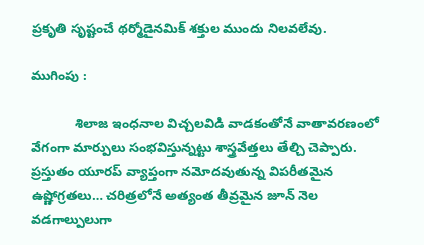ప్రకృతి సృష్టంచే థర్మోడైనమిక్ శక్తుల ముందు నిలవలేవు.

ముగింపు :

            శిలాజ ఇంధనాల విచ్చలవిడి వాడకంతోనే వాతావరణంలో వేగంగా మార్పులు సంభవిస్తున్నట్టు శాస్త్రవేత్తలు తేల్చి చెప్పారు. ప్రస్తుతం యూరప్ వ్యాప్తంగా నమోదవుతున్న విపరీతమైన ఉష్ణోగ్రతలు… చరిత్రలోనే అత్యంత తీవ్రమైన జూన్ నెల వడగాల్పులుగా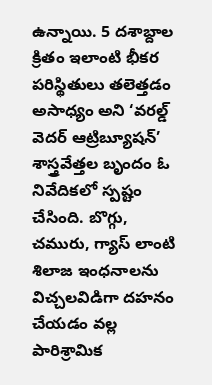ఉన్నాయి. 5 దశాబ్దాల క్రితం ఇలాంటి భీకర పరిస్థితులు తలెత్తడం అసాధ్యం అని ‘వరల్డ్ వెదర్ ఆట్రిబ్యూషన్’ శాస్త్రవేత్తల బృందం ఓ నివేదికలో స్పష్టం చేసింది. బొగ్గు, చమురు, గ్యాస్ లాంటి శిలాజ ఇంధనాలను విచ్చలవిడిగా దహనం చేయడం వల్ల పారిశ్రామిక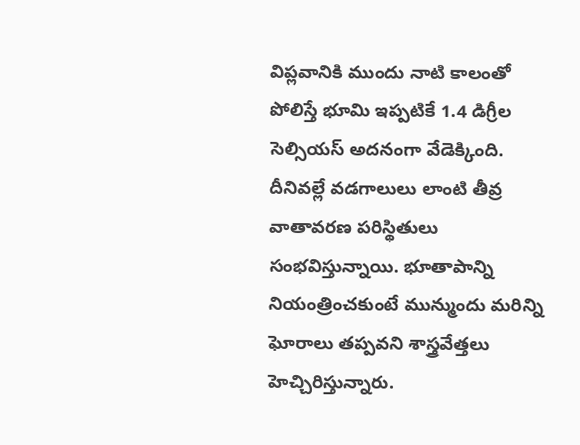విప్లవానికి ముందు నాటి కాలంతో పోలిస్తే భూమి ఇప్పటికే 1.4 డిగ్రీల సెల్సియస్ అదనంగా వేడెక్కింది. దీనివల్లే వడగాలులు లాంటి తీవ్ర వాతావరణ పరిస్థితులు సంభవిస్తున్నాయి. భూతాపాన్ని నియంత్రించకుంటే మున్ముందు మరిన్ని ఘోరాలు తప్పవని శాస్త్రవేత్తలు హెచ్చిరిస్తున్నారు.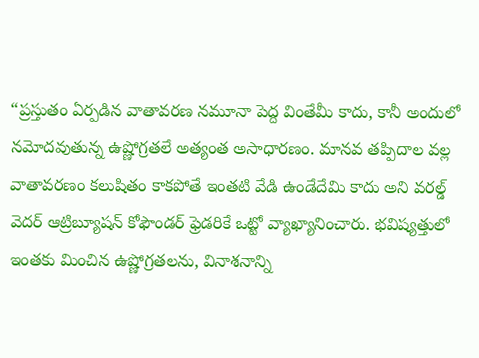“ప్రస్తుతం ఏర్పడిన వాతావరణ నమూనా పెద్ద వింతేమీ కాదు, కానీ అందులో నమోదవుతున్న ఉష్ణోగ్రతలే అత్యంత అసాధారణం. మానవ తప్పిదాల వల్ల వాతావరణం కలుషితం కాకపోతే ఇంతటి వేడి ఉండేదేమి కాదు అని వరల్డ్ వెదర్ ఆట్రిబ్యూషన్ కోఫౌండర్ ఫ్రెడరికే ఒట్టో వ్యాఖ్యానించారు. భవిష్యత్తులో ఇంతకు మించిన ఉష్ణోగ్రతలను, వినాశనాన్ని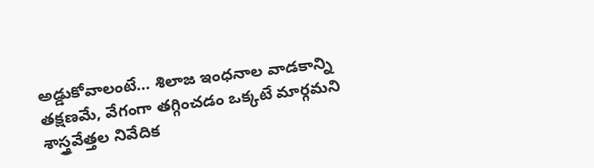అడ్డుకోవాలంటే… శిలాజ ఇంధనాల వాడకాన్ని తక్షణమే, వేగంగా తగ్గించడం ఒక్కటే మార్గమని శాస్త్రవేత్తల నివేదిక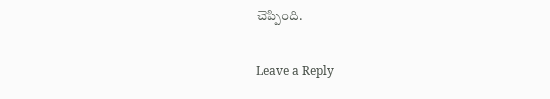చెప్పింది.

Leave a Reply